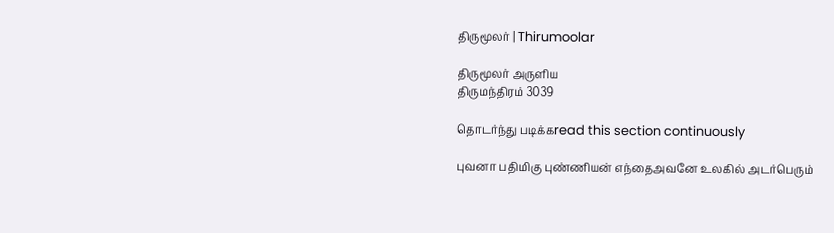திருமூலர் | Thirumoolar

திருமூலர் அருளிய
திருமந்திரம் 3039

தொடர்ந்து படிக்கread this section continuously

புவனா பதிமிகு புண்ணியன் எந்தைஅவனே உலகில் அடர்பெரும்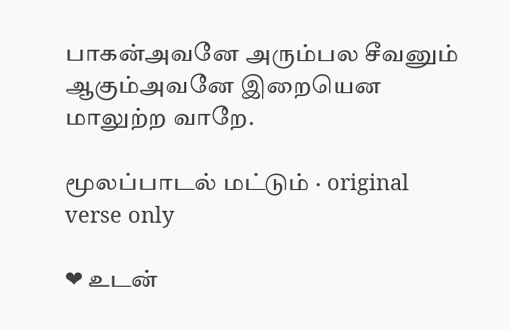பாகன்அவனே அரும்பல சீவனும் ஆகும்அவனே இறையென மாலுற்ற வாறே.

மூலப்பாடல் மட்டும் · original verse only

❤ உடன்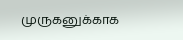முருகனுக்காக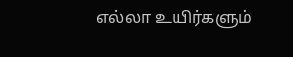எல்லா உயிர்களும்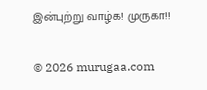இன்புற்று வாழ்க! முருகா!!

© 2026 murugaa.com